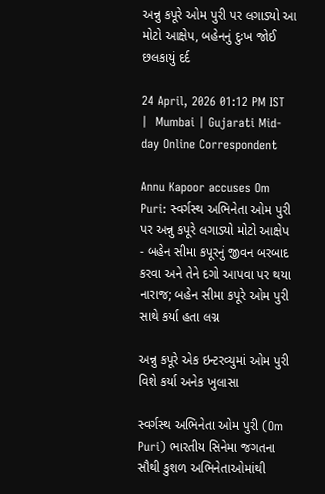અન્નુ કપૂરે ઓમ પુરી પર લગાડ્યો આ મોટો આક્ષેપ, બહેનનું દુઃખ જોઈ છલકાયું દર્દ

24 April, 2026 01:12 PM IST  |  Mumbai | Gujarati Mid-day Online Correspondent

Annu Kapoor accuses Om Puri: સ્વર્ગસ્થ અભિનેતા ઓમ પુરી પર અન્નુ કપૂરે લગાડ્યો મોટો આક્ષેપ - બહેન સીમા કપૂરનું જીવન બરબાદ કરવા અને તેને દગો આપવા પર થયા નારાજ; બહેન સીમા કપૂરે ઓમ પુરી સાથે કર્યા હતા લગ્ન

અન્નુ કપૂરે એક ઇન્ટરવ્યુમાં ઓમ પુરી વિશે કર્યા અનેક ખુલાસા

સ્વર્ગસ્થ અભિનેતા ઓમ પુરી (Om Puri) ભારતીય સિનેમા જગતના સૌથી કુશળ અભિનેતાઓમાંથી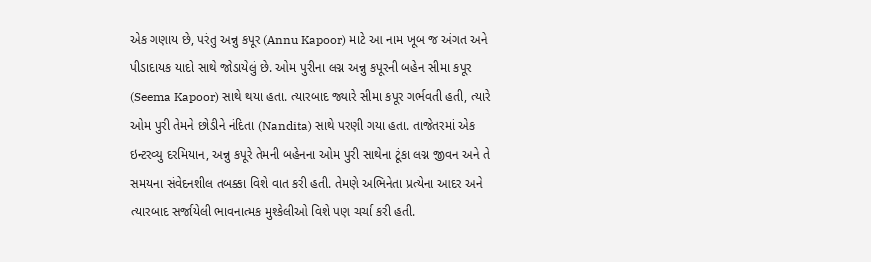એક ગણાય છે, પરંતુ અન્નુ કપૂર (Annu Kapoor) માટે આ નામ ખૂબ જ અંગત અને પીડાદાયક યાદો સાથે જોડાયેલું છે. ઓમ પુરીના લગ્ન અન્નુ કપૂરની બહેન સીમા કપૂર (Seema Kapoor) સાથે થયા હતા. ત્યારબાદ જ્યારે સીમા કપૂર ગર્ભવતી હતી, ત્યારે ઓમ પુરી તેમને છોડીને નંદિતા (Nandita) સાથે પરણી ગયા હતા. તાજેતરમાં એક ઇન્ટરવ્યુ દરમિયાન, અન્નુ કપૂરે તેમની બહેનના ઓમ પુરી સાથેના ટૂંકા લગ્ન જીવન અને તે સમયના સંવેદનશીલ તબક્કા વિશે વાત કરી હતી. તેમણે અભિનેતા પ્રત્યેના આદર અને ત્યારબાદ સર્જાયેલી ભાવનાત્મક મુશ્કેલીઓ વિશે પણ ચર્ચા કરી હતી.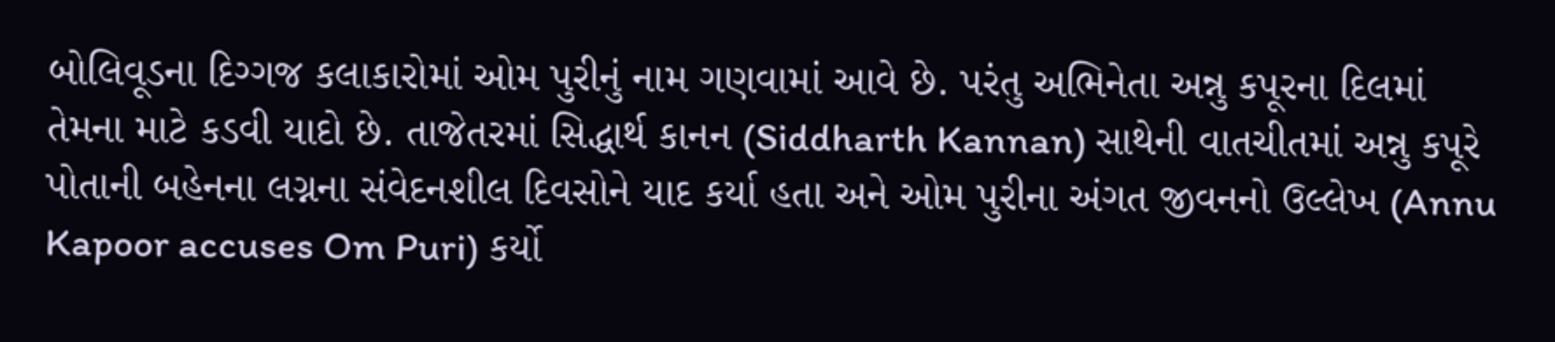બોલિવૂડના દિગ્ગજ કલાકારોમાં ઓમ પુરીનું નામ ગણવામાં આવે છે. પરંતુ અભિનેતા અન્નુ કપૂરના દિલમાં તેમના માટે કડવી યાદો છે. તાજેતરમાં સિદ્ધાર્થ કાનન (Siddharth Kannan) સાથેની વાતચીતમાં અન્નુ કપૂરે પોતાની બહેનના લગ્નના સંવેદનશીલ દિવસોને યાદ કર્યા હતા અને ઓમ પુરીના અંગત જીવનનો ઉલ્લેખ (Annu Kapoor accuses Om Puri) કર્યો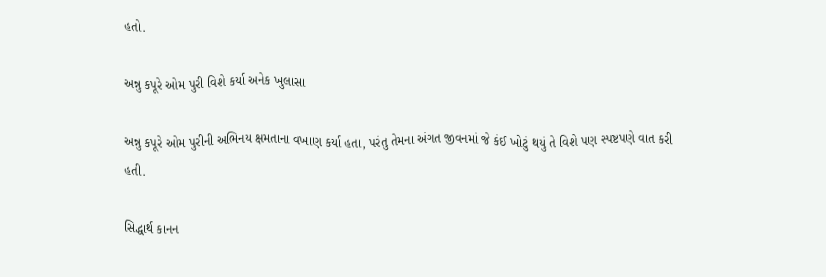હતો.

અન્નુ કપૂરે ઓમ પુરી વિશે કર્યા અનેક ખુલાસા

અન્નુ કપૂરે ઓમ પુરીની અભિનય ક્ષમતાના વખાણ કર્યા હતા, પરંતુ તેમના અંગત જીવનમાં જે કંઈ ખોટું થયું તે વિશે પણ સ્પષ્ટપણે વાત કરી હતી.

સિદ્ધાર્થ કાનન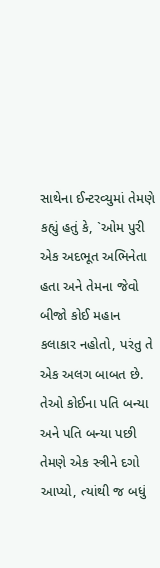સાથેના ઈન્ટરવ્યુમાં તેમણે કહ્યું હતું કે, `ઓમ પુરી એક અદભૂત અભિનેતા હતા અને તેમના જેવો બીજો કોઈ મહાન કલાકાર નહોતો, પરંતુ તે એક અલગ બાબત છે. તેઓ કોઈના પતિ બન્યા અને પતિ બન્યા પછી તેમણે એક સ્ત્રીને દગો આપ્યો, ત્યાંથી જ બધું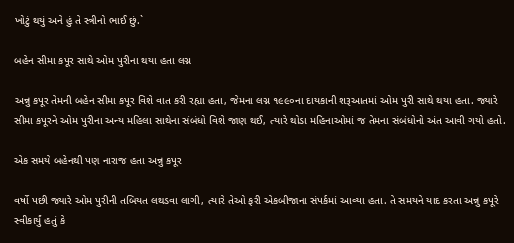ખોટું થયું અને હું તે સ્ત્રીનો ભાઈ છું.`

બહેન સીમા કપૂર સાથે ઓમ પુરીના થયા હતા લગ્ન

અન્નુ કપૂર તેમની બહેન સીમા કપૂર વિશે વાત કરી રહ્યા હતા, જેમના લગ્ન ૧૯૯૦ના દાયકાની શરૂઆતમાં ઓમ પુરી સાથે થયા હતા. જ્યારે સીમા કપૂરને ઓમ પુરીના અન્ય મહિલા સાથેના સંબંધો વિશે જાણ થઈ, ત્યારે થોડા મહિનાઓમાં જ તેમના સંબંધોનો અંત આવી ગયો હતો.

એક સમયે બહેનથી પણ નારાજ હતા અન્નુ કપૂર

વર્ષો પછી જ્યારે ઓમ પુરીની તબિયત લથડવા લાગી, ત્યારે તેઓ ફરી એકબીજાના સંપર્કમાં આવ્યા હતા. તે સમયને યાદ કરતા અન્નુ કપૂરે સ્વીકાર્યું હતું કે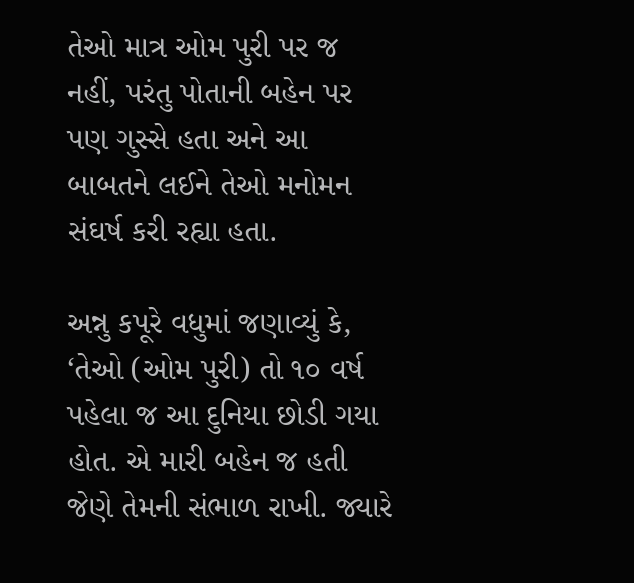તેઓ માત્ર ઓમ પુરી પર જ નહીં, પરંતુ પોતાની બહેન પર પણ ગુસ્સે હતા અને આ બાબતને લઈને તેઓ મનોમન સંઘર્ષ કરી રહ્યા હતા.

અન્નુ કપૂરે વધુમાં જણાવ્યું કે, ‘તેઓ (ઓમ પુરી) તો ૧૦ વર્ષ પહેલા જ આ દુનિયા છોડી ગયા હોત. એ મારી બહેન જ હતી જેણે તેમની સંભાળ રાખી. જ્યારે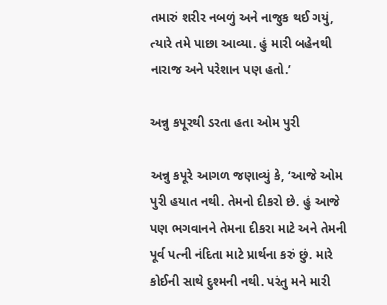તમારું શરીર નબળું અને નાજુક થઈ ગયું, ત્યારે તમે પાછા આવ્યા. હું મારી બહેનથી નારાજ અને પરેશાન પણ હતો.’

અન્નુ કપૂરથી ડરતા હતા ઓમ પુરી

અન્નુ કપૂરે આગળ જણાવ્યું કે, ‘આજે ઓમ પુરી હયાત નથી. તેમનો દીકરો છે. હું આજે પણ ભગવાનને તેમના દીકરા માટે અને તેમની પૂર્વ પત્ની નંદિતા માટે પ્રાર્થના કરું છું. મારે કોઈની સાથે દુશ્મની નથી. પરંતુ મને મારી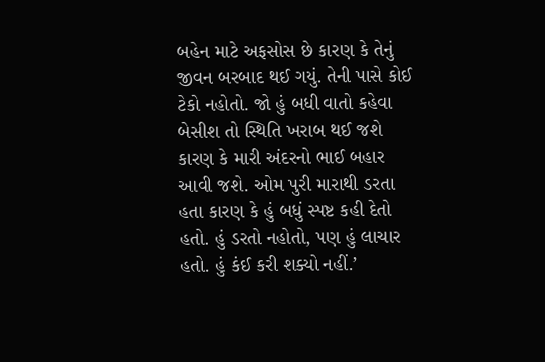બહેન માટે અફસોસ છે કારણ કે તેનું જીવન બરબાદ થઈ ગયું. તેની પાસે કોઈ ટેકો નહોતો. જો હું બધી વાતો કહેવા બેસીશ તો સ્થિતિ ખરાબ થઈ જશે કારણ કે મારી અંદરનો ભાઈ બહાર આવી જશે. ઓમ પુરી મારાથી ડરતા હતા કારણ કે હું બધું સ્પષ્ટ કહી દેતો હતો. હું ડરતો નહોતો, પણ હું લાચાર હતો. હું કંઈ કરી શક્યો નહીં.’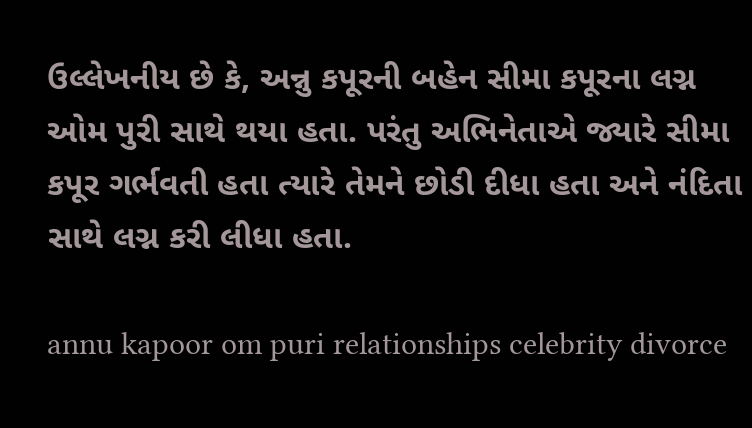ઉલ્લેખનીય છે કે, અન્નુ કપૂરની બહેન સીમા કપૂરના લગ્ન ઓમ પુરી સાથે થયા હતા. પરંતુ અભિનેતાએ જ્યારે સીમા કપૂર ગર્ભવતી હતા ત્યારે તેમને છોડી દીધા હતા અને નંદિતા સાથે લગ્ન કરી લીધા હતા.

annu kapoor om puri relationships celebrity divorce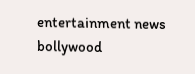entertainment news bollywood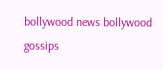bollywood news bollywood gossips